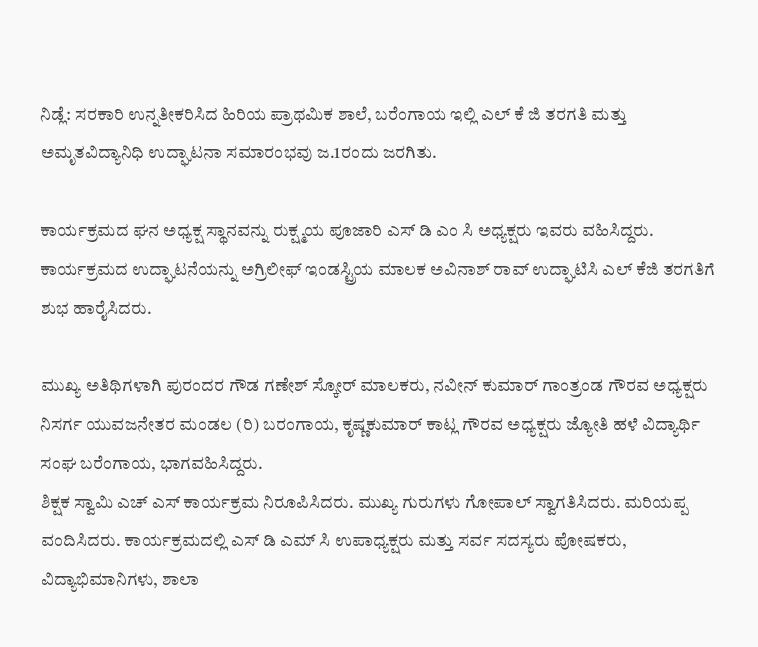ನಿಡ್ಲೆ: ಸರಕಾರಿ ಉನ್ನತೀಕರಿಸಿದ ಹಿರಿಯ ಪ್ರಾಥಮಿಕ ಶಾಲೆ, ಬರೆಂಗಾಯ ಇಲ್ಲಿ ಎಲ್ ಕೆ ಜಿ ತರಗತಿ ಮತ್ತು ಅಮೃತವಿದ್ಯಾನಿಧಿ ಉದ್ಘಾಟನಾ ಸಮಾರಂಭವು ಜ.1ರಂದು ಜರಗಿತು.

ಕಾರ್ಯಕ್ರಮದ ಘನ ಅಧ್ಯಕ್ಷ ಸ್ಥಾನವನ್ನು ರುಕ್ಷ್ಮಯ ಪೂಜಾರಿ ಎಸ್ ಡಿ ಎಂ ಸಿ ಅಧ್ಯಕ್ಷರು ಇವರು ವಹಿಸಿದ್ದರು. ಕಾರ್ಯಕ್ರಮದ ಉದ್ಘಾಟನೆಯನ್ನು ಅಗ್ರಿಲೀಫ್ ಇಂಡಸ್ಟ್ರಿಯ ಮಾಲಕ ಅವಿನಾಶ್ ರಾವ್ ಉದ್ಘಾಟಿಸಿ ಎಲ್ ಕೆಜಿ ತರಗತಿಗೆ ಶುಭ ಹಾರೈಸಿದರು.

ಮುಖ್ಯ ಅತಿಥಿಗಳಾಗಿ ಪುರಂದರ ಗೌಡ ಗಣೇಶ್ ಸ್ಕೋರ್ ಮಾಲಕರು, ನವೀನ್ ಕುಮಾರ್ ಗಾಂತ್ರಂಡ ಗೌರವ ಅಧ್ಯಕ್ಷರು ನಿಸರ್ಗ ಯುವಜನೇತರ ಮಂಡಲ (ರಿ) ಬರಂಗಾಯ, ಕೃಷ್ಣಕುಮಾರ್ ಕಾಟ್ಲ ಗೌರವ ಅಧ್ಯಕ್ಷರು ಜ್ಯೋತಿ ಹಳೆ ವಿದ್ಯಾರ್ಥಿ ಸಂಘ ಬರೆಂಗಾಯ, ಭಾಗವಹಿಸಿದ್ದರು.
ಶಿಕ್ಷಕ ಸ್ವಾಮಿ ಎಚ್ ಎಸ್ ಕಾರ್ಯಕ್ರಮ ನಿರೂಪಿಸಿದರು. ಮುಖ್ಯ ಗುರುಗಳು ಗೋಪಾಲ್ ಸ್ವಾಗತಿಸಿದರು. ಮರಿಯಪ್ಪ ವಂದಿಸಿದರು. ಕಾರ್ಯಕ್ರಮದಲ್ಲಿ ಎಸ್ ಡಿ ಎಮ್ ಸಿ ಉಪಾಧ್ಯಕ್ಷರು ಮತ್ತು ಸರ್ವ ಸದಸ್ಯರು ಪೋಷಕರು, ವಿದ್ಯಾಭಿಮಾನಿಗಳು, ಶಾಲಾ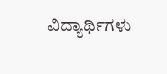ವಿದ್ಯಾರ್ಥಿಗಳು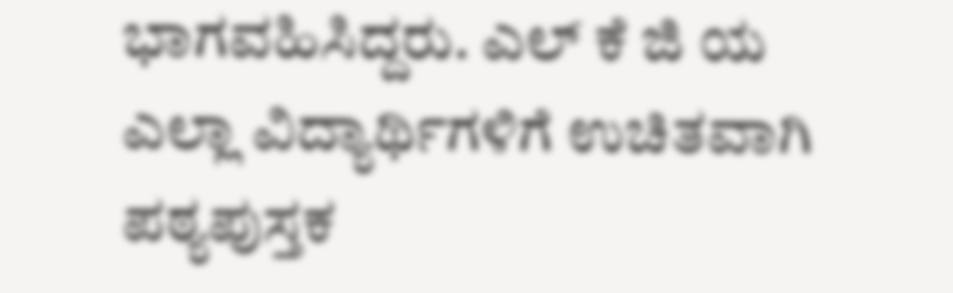ಭಾಗವಹಿಸಿದ್ದರು. ಎಲ್ ಕೆ ಜಿ ಯ ಎಲ್ಲಾ ವಿದ್ಯಾರ್ಥಿಗಳಿಗೆ ಉಚಿತವಾಗಿ ಪಠ್ಯಪುಸ್ತಕ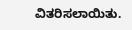ವಿತರಿಸಲಾಯಿತು.